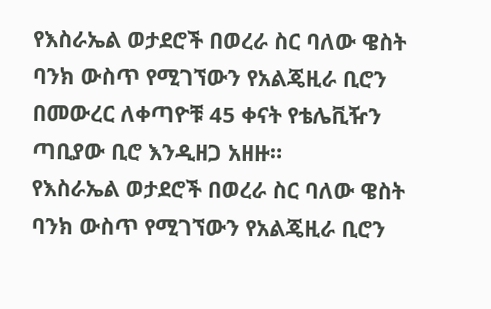የእስራኤል ወታደሮች በወረራ ስር ባለው ዌስት ባንክ ውስጥ የሚገኘውን የአልጄዚራ ቢሮን በመውረር ለቀጣዮቹ 45 ቀናት የቴሌቪዥን ጣቢያው ቢሮ እንዲዘጋ አዘዙ።
የእስራኤል ወታደሮች በወረራ ስር ባለው ዌስት ባንክ ውስጥ የሚገኘውን የአልጄዚራ ቢሮን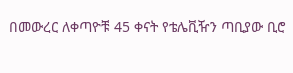በመውረር ለቀጣዮቹ 45 ቀናት የቴሌቪዥን ጣቢያው ቢሮ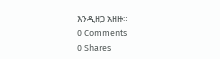እንዲዘጋ አዘዙ።
0 Comments
0 Shares